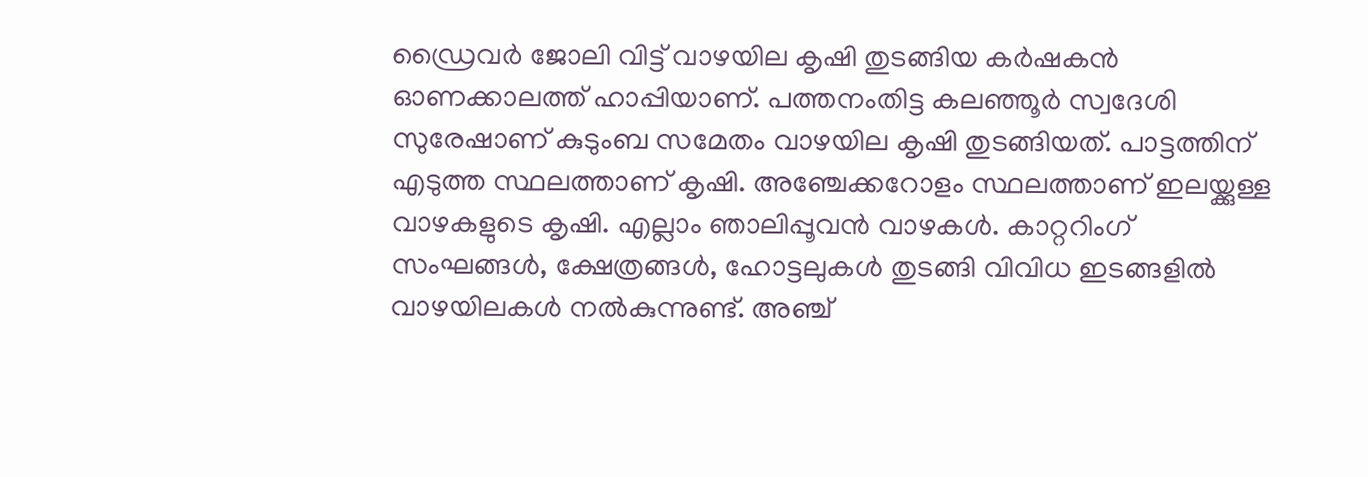ഡ്രൈവർ ജോലി വിട്ട് വാഴയില കൃഷി തുടങ്ങിയ കർഷകൻ ഓണക്കാലത്ത് ഹാപ്പിയാണ്. പത്തനംതിട്ട കലഞ്ഞൂർ സ്വദേശി സുരേഷാണ് കുടുംബ സമേതം വാഴയില കൃഷി തുടങ്ങിയത്. പാട്ടത്തിന് എടുത്ത സ്ഥലത്താണ് കൃഷി. അഞ്ചേക്കറോളം സ്ഥലത്താണ് ഇലയ്ക്കുള്ള വാഴകളുടെ കൃഷി. എല്ലാം ഞാലിപ്പൂവൻ വാഴകൾ. കാറ്ററിംഗ് സംഘങ്ങൾ, ക്ഷേത്രങ്ങൾ, ഹോട്ടലുകൾ തുടങ്ങി വിവിധ ഇടങ്ങളിൽ വാഴയിലകൾ നൽകുന്നുണ്ട്. അഞ്ച്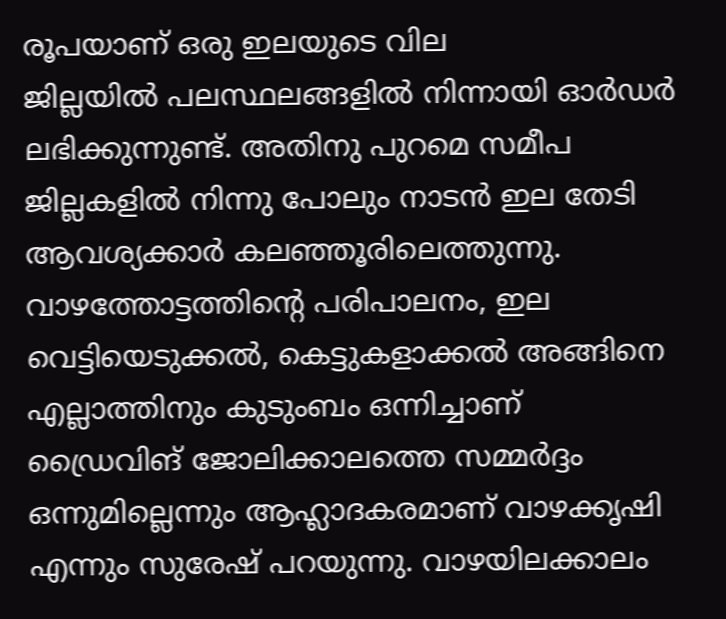രൂപയാണ് ഒരു ഇലയുടെ വില
ജില്ലയിൽ പലസ്ഥലങ്ങളിൽ നിന്നായി ഓർഡർ ലഭിക്കുന്നുണ്ട്. അതിനു പുറമെ സമീപ ജില്ലകളിൽ നിന്നു പോലും നാടൻ ഇല തേടി ആവശ്യക്കാർ കലഞ്ഞൂരിലെത്തുന്നു. വാഴത്തോട്ടത്തിൻ്റെ പരിപാലനം, ഇല വെട്ടിയെടുക്കൽ, കെട്ടുകളാക്കൽ അങ്ങിനെ എല്ലാത്തിനും കുടുംബം ഒന്നിച്ചാണ്
ഡ്രൈവിങ് ജോലിക്കാലത്തെ സമ്മർദ്ദം ഒന്നുമില്ലെന്നും ആഹ്ലാദകരമാണ് വാഴക്കൃഷി എന്നും സുരേഷ് പറയുന്നു. വാഴയിലക്കാലം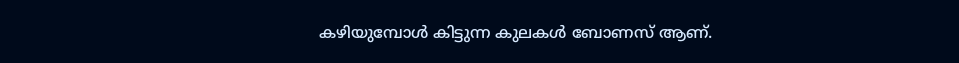കഴിയുമ്പോൾ കിട്ടുന്ന കുലകൾ ബോണസ് ആണ്.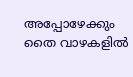അപ്പോഴേക്കും തൈ വാഴകളിൽ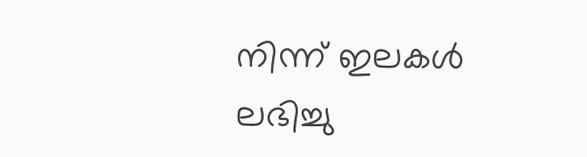നിന്ന് ഇലകൾ ലഭിച്ചു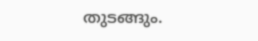തുടങ്ങും.